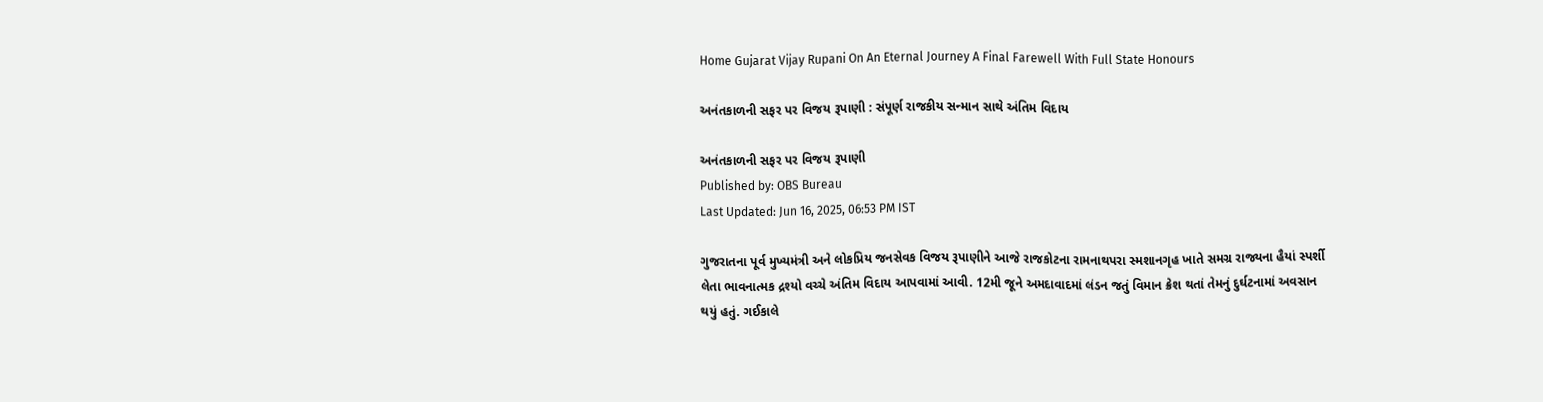Home Gujarat Vijay Rupani On An Eternal Journey A Final Farewell With Full State Honours

અનંતકાળની સફર પર વિજય રૂપાણી : સંપૂર્ણ રાજકીય સન્માન સાથે અંતિમ વિદાય

અનંતકાળની સફર પર વિજય રૂપાણી
Published by: OBS Bureau
Last Updated: Jun 16, 2025, 06:53 PM IST

ગુજરાતના પૂર્વ મુખ્યમંત્રી અને લોકપ્રિય જનસેવક વિજય રૂપાણીને આજે રાજકોટના રામનાથપરા સ્મશાનગૃહ ખાતે સમગ્ર રાજ્યના હૈયાં સ્પર્શી લેતા ભાવનાત્મક દ્રશ્યો વચ્ચે અંતિમ વિદાય આપવામાં આવી. 12મી જૂને અમદાવાદમાં લંડન જતું વિમાન ક્રેશ થતાં તેમનું દુર્ઘટનામાં અવસાન થયું હતું. ગઈકાલે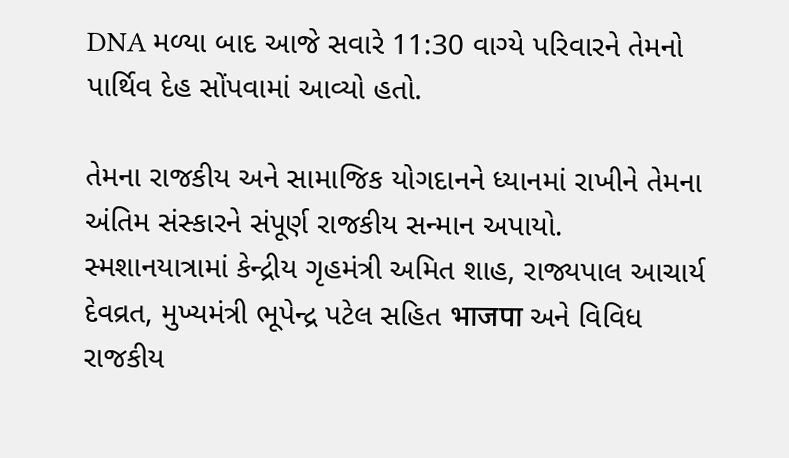DNA મળ્યા બાદ આજે સવારે 11:30 વાગ્યે પરિવારને તેમનો પાર્થિવ દેહ સોંપવામાં આવ્યો હતો.

તેમના રાજકીય અને સામાજિક યોગદાનને ધ્યાનમાં રાખીને તેમના અંતિમ સંસ્કારને સંપૂર્ણ રાજકીય સન્માન અપાયો. સ્મશાનયાત્રામાં કેન્દ્રીય ગૃહમંત્રી અમિત શાહ, રાજ્યપાલ આચાર્ય દેવવ્રત, મુખ્યમંત્રી ભૂપેન્દ્ર પટેલ સહિત भाजपा અને વિવિધ રાજકીય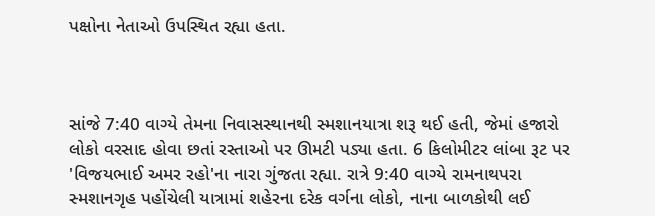પક્ષોના નેતાઓ ઉપસ્થિત રહ્યા હતા.



સાંજે 7:40 વાગ્યે તેમના નિવાસસ્થાનથી સ્મશાનયાત્રા શરૂ થઈ હતી, જેમાં હજારો લોકો વરસાદ હોવા છતાં રસ્તાઓ પર ઊમટી પડ્યા હતા. 6 કિલોમીટર લાંબા રૂટ પર 'વિજયભાઈ અમર રહો'ના નારા ગુંજતા રહ્યા. રાત્રે 9:40 વાગ્યે રામનાથપરા સ્મશાનગૃહ પહોંચેલી યાત્રામાં શહેરના દરેક વર્ગના લોકો, નાના બાળકોથી લઈ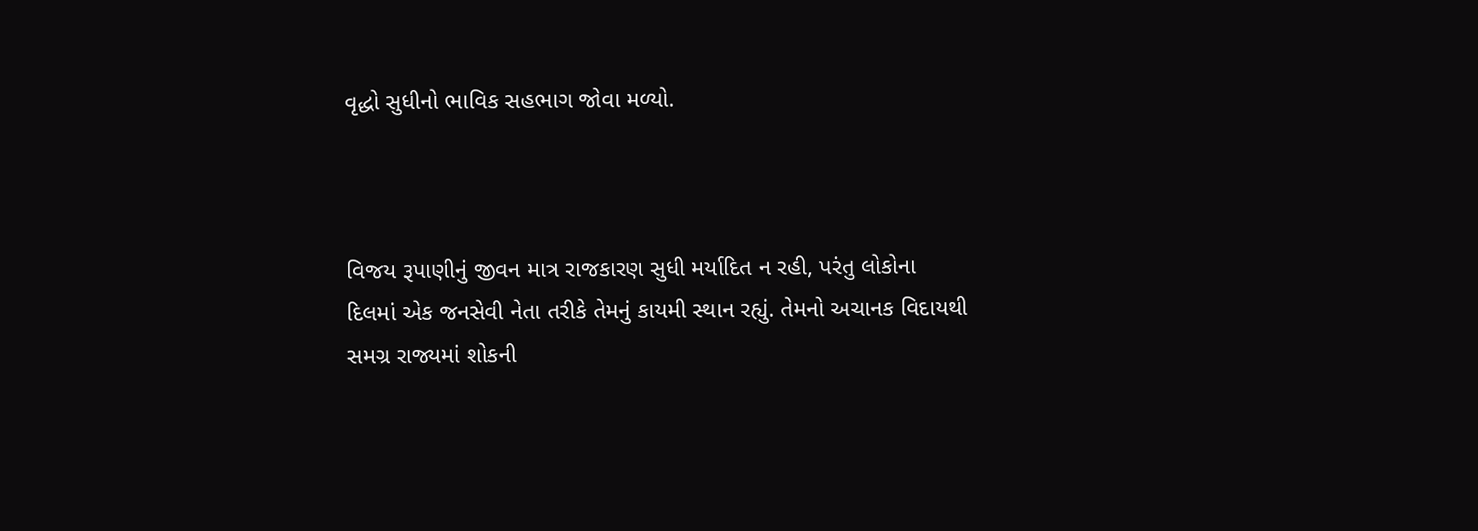વૃદ્ધો સુધીનો ભાવિક સહભાગ જોવા મળ્યો.



વિજય રૂપાણીનું જીવન માત્ર રાજકારણ સુધી મર્યાદિત ન રહી, પરંતુ લોકોના દિલમાં એક જનસેવી નેતા તરીકે તેમનું કાયમી સ્થાન રહ્યું. તેમનો અચાનક વિદાયથી સમગ્ર રાજ્યમાં શોકની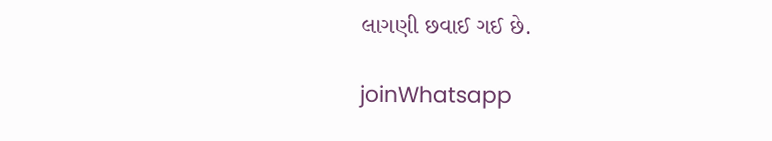લાગણી છવાઈ ગઈ છે.

joinWhatsapp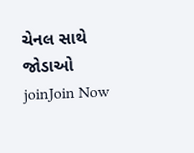ચેનલ સાથે જોડાઓ
joinJoin Now